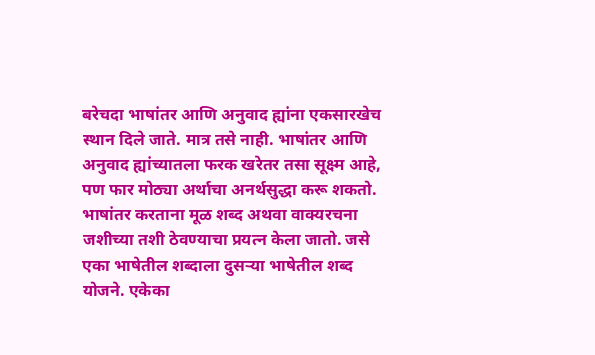बरेचदा भाषांतर आणि अनुवाद ह्यांना एकसारखेच स्थान दिले जाते. मात्र तसे नाही. भाषांतर आणि अनुवाद ह्यांच्यातला फरक खरेतर तसा सूक्ष्म आहे, पण फार मोठ्या अर्थाचा अनर्थसुद्धा करू शकतो. भाषांतर करताना मूळ शब्द अथवा वाक्यरचना जशीच्या तशी ठेवण्याचा प्रयत्न केला जातो. जसे एका भाषेतील शब्दाला दुसऱ्या भाषेतील शब्द योजने. एकेका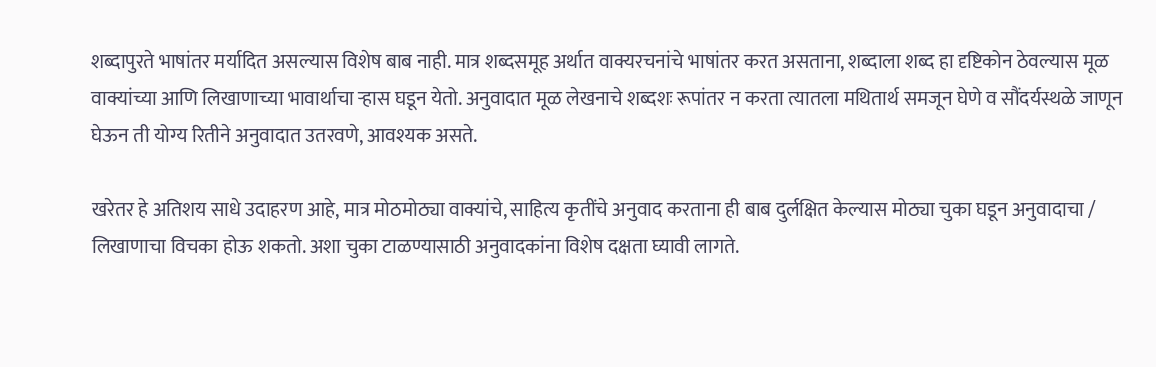शब्दापुरते भाषांतर मर्यादित असल्यास विशेष बाब नाही. मात्र शब्दसमूह अर्थात वाक्यरचनांचे भाषांतर करत असताना, शब्दाला शब्द हा दृष्टिकोन ठेवल्यास मूळ वाक्यांच्या आणि लिखाणाच्या भावार्थाचा ऱ्हास घडून येतो. अनुवादात मूळ लेखनाचे शब्दशः रूपांतर न करता त्यातला मथितार्थ समजून घेणे व सौंदर्यस्थळे जाणून घेऊन ती योग्य रितीने अनुवादात उतरवणे, आवश्यक असते.

खरेतर हे अतिशय साधे उदाहरण आहे, मात्र मोठमोठ्या वाक्यांचे, साहित्य कृतींचे अनुवाद करताना ही बाब दुर्लक्षित केल्यास मोठ्या चुका घडून अनुवादाचा / लिखाणाचा विचका होऊ शकतो. अशा चुका टाळण्यासाठी अनुवादकांना विशेष दक्षता घ्यावी लागते.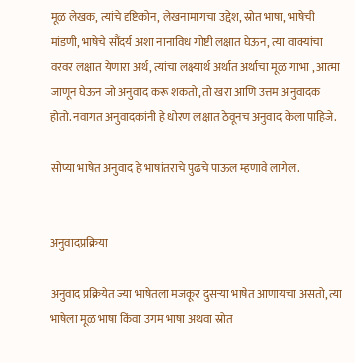मूळ लेखक, त्यांचे दृष्टिकोन, लेखनामागचा उद्देश, स्रोत भाषा, भाषेची मांडणी, भाषेचे सौंदर्य अशा नानाविध गोष्टी लक्षात घेऊन, त्या वाक्यांचा वरवर लक्षात येणारा अर्थ, त्यांचा लक्ष्यार्थ अर्थात अर्थाचा मूळ गाभा , आत्मा जाणून घेऊन जो अनुवाद करू शकतो, तो खरा आणि उत्तम अनुवादक होतो. नवागत अनुवादकांनी हे धोरण लक्षात ठेवूनच अनुवाद केला पाहिजे.

सोप्या भाषेत अनुवाद हे भाषांतराचे पुढचे पाऊल म्हणावे लागेल.


अनुवादप्रक्रिया

अनुवाद प्रक्रियेत ज्या भाषेतला मजकूर दुसऱ्या भाषेत आणायचा असतो, त्या भाषेला मूळ भाषा किंवा उगम भाषा अथवा स्रोत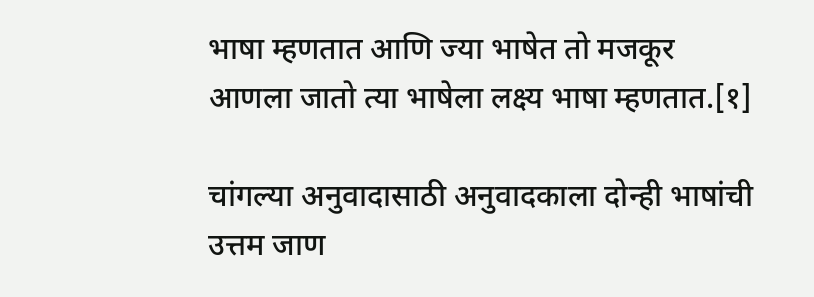भाषा म्हणतात आणि ज्या भाषेत तो मजकूर आणला जातो त्या भाषेला लक्ष्य भाषा म्हणतात.[१]

चांगल्या अनुवादासाठी अनुवादकाला दोन्ही भाषांची उत्तम जाण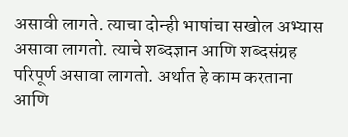असावी लागते. त्याचा दोन्ही भाषांचा सखोल अभ्यास असावा लागतो. त्याचे शब्दज्ञान आणि शब्दसंग्रह परिपूर्ण असावा लागतो. अर्थात हे काम करताना आणि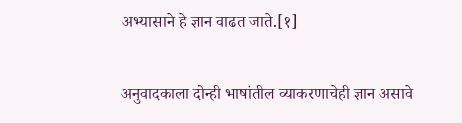अभ्यासाने हे ज्ञान वाढत जाते.[१]

अनुवादकाला दोन्ही भाषांतील व्याकरणाचेही ज्ञान असावे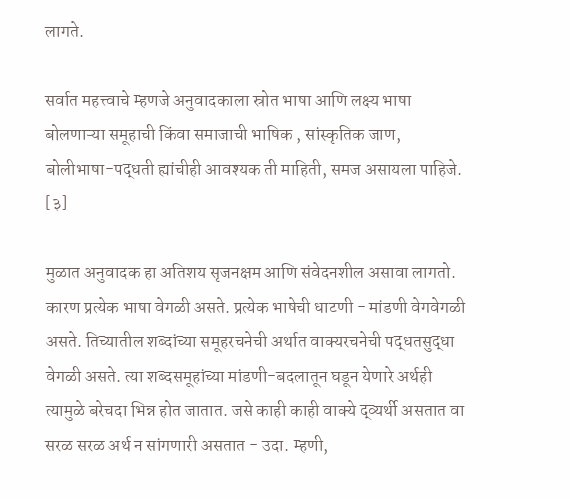लागते.

सर्वात महत्त्वाचे म्हणजे अनुवादकाला स्रोत भाषा आणि लक्ष्य भाषा बोलणाऱ्या समूहाची किंवा समाजाची भाषिक , सांस्कृतिक जाण, बोलीभाषा-पद्धती ह्यांचीही आवश्यक ती माहिती, समज असायला पाहिजे. [३]

मुळात अनुवादक हा अतिशय सृजनक्षम आणि संवेदनशील असावा लागतो. कारण प्रत्येक भाषा वेगळी असते. प्रत्येक भाषेची धाटणी - मांडणी वेगवेगळी असते. तिच्यातील शब्दांच्या समूहरचनेची अर्थात वाक्यरचनेची पद्धतसुद्धा वेगळी असते. त्या शब्दसमूहांच्या मांडणी-बदलातून घडून येणारे अर्थही त्यामुळे बरेचदा भिन्न होत जातात. जसे काही काही वाक्ये द्व्यर्थी असतात वा सरळ सरळ अर्थ न सांगणारी असतात - उदा. म्हणी,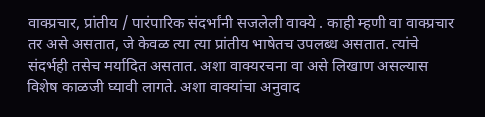वाक्प्रचार, प्रांतीय / पारंपारिक संदर्भांनी सजलेली वाक्ये . काही म्हणी वा वाक्प्रचार तर असे असतात, जे केवळ त्या त्या प्रांतीय भाषेतच उपलब्ध असतात. त्यांचे संदर्भही तसेच मर्यादित असतात. अशा वाक्यरचना वा असे लिखाण असल्यास विशेष काळजी घ्यावी लागते. अशा वाक्यांचा अनुवाद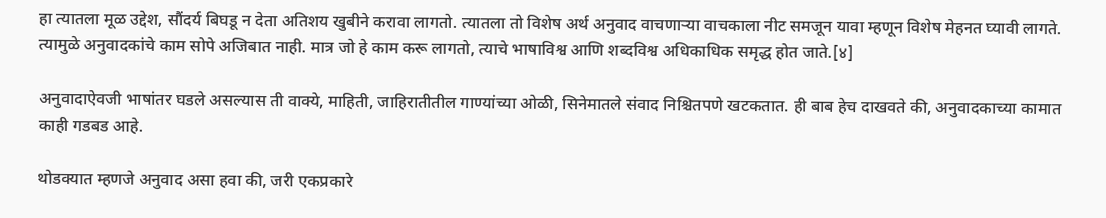हा त्यातला मूळ उद्देश, सौंदर्य बिघडू न देता अतिशय खुबीने करावा लागतो. त्यातला तो विशेष अर्थ अनुवाद वाचणाऱ्या वाचकाला नीट समजून यावा म्हणून विशेष मेहनत घ्यावी लागते. त्यामुळे अनुवादकांचे काम सोपे अजिबात नाही. मात्र जो हे काम करू लागतो, त्याचे भाषाविश्व आणि शब्दविश्व अधिकाधिक समृद्ध होत जाते.[४]

अनुवादाऐवजी भाषांतर घडले असल्यास ती वाक्ये, माहिती, जाहिरातीतील गाण्यांच्या ओळी, सिनेमातले संवाद निश्चितपणे खटकतात. ही बाब हेच दाखवते की, अनुवादकाच्या कामात काही गडबड आहे.

थोडक्यात म्हणजे अनुवाद असा हवा की, जरी एकप्रकारे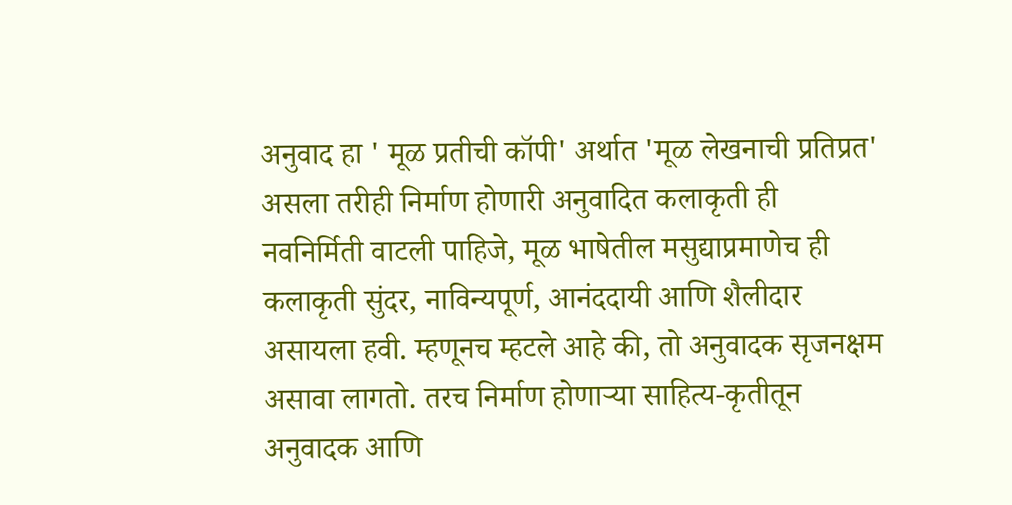अनुवाद हा ' मूळ प्रतीची कॉपी' अर्थात 'मूळ लेखनाची प्रतिप्रत' असला तरीही निर्माण होणारी अनुवादित कलाकृती ही नवनिर्मिती वाटली पाहिजे, मूळ भाषेतील मसुद्याप्रमाणेच ही कलाकृती सुंदर, नाविन्यपूर्ण, आनंददायी आणि शैलीदार असायला हवी. म्हणूनच म्हटले आहे की, तो अनुवादक सृजनक्षम असावा लागतो. तरच निर्माण होणाऱ्या साहित्य-कृतीतून अनुवादक आणि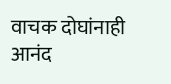वाचक दोघांनाही आनंद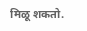मिळू शकतो.